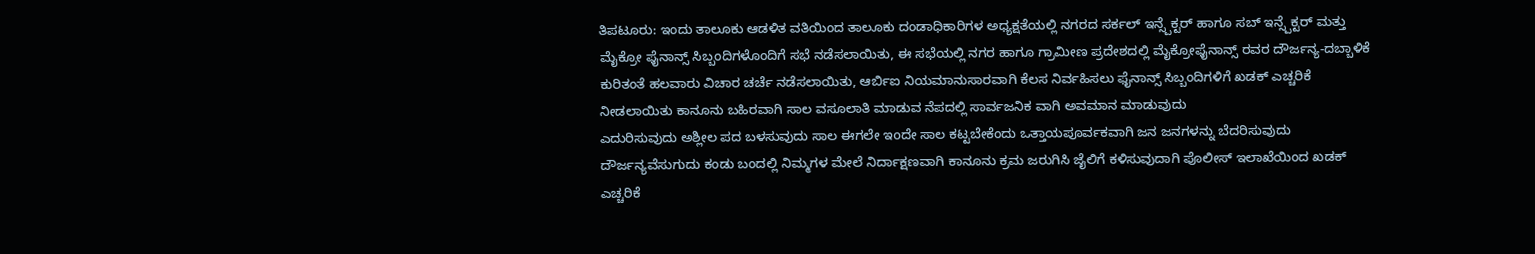ತಿಪಟೂರು: ಇಂದು ತಾಲೂಕು ಆಡಳಿತ ವತಿಯಿಂದ ತಾಲೂಕು ದಂಡಾಧಿಕಾರಿಗಳ ಅಧ್ಯಕ್ಷತೆಯಲ್ಲಿ ನಗರದ ಸರ್ಕಲ್ ಇನ್ಸ್ಪೆಕ್ಟರ್ ಹಾಗೂ ಸಬ್ ಇನ್ಸ್ಪೆಕ್ಟರ್ ಮತ್ತು ಮೈಕ್ರೋ ಫೈನಾನ್ಸ್ ಸಿಬ್ಬಂದಿಗಳೊಂದಿಗೆ ಸಭೆ ನಡೆಸಲಾಯಿತು, ಈ ಸಭೆಯಲ್ಲಿ ನಗರ ಹಾಗೂ ಗ್ರಾಮೀಣ ಪ್ರದೇಶದಲ್ಲಿ ಮೈಕ್ರೋಫೈನಾನ್ಸ್ ರವರ ದೌರ್ಜನ್ಯ-ದಬ್ಬಾಳಿಕೆ ಕುರಿತಂತೆ ಹಲವಾರು ವಿಚಾರ ಚರ್ಚೆ ನಡೆಸಲಾಯಿತು, ಆರ್ಬಿಐ ನಿಯಮಾನುಸಾರವಾಗಿ ಕೆಲಸ ನಿರ್ವಹಿಸಲು ಫೈನಾನ್ಸ್ ಸಿಬ್ಬಂದಿಗಳಿಗೆ ಖಡಕ್ ಎಚ್ಚರಿಕೆ ನೀಡಲಾಯಿತು ಕಾನೂನು ಬಹಿರವಾಗಿ ಸಾಲ ವಸೂಲಾತಿ ಮಾಡುವ ನೆಪದಲ್ಲಿ ಸಾರ್ವಜನಿಕ ವಾಗಿ ಅವಮಾನ ಮಾಡುವುದು
ಎದುರಿಸುವುದು ಅಶ್ಲೀಲ ಪದ ಬಳಸುವುದು ಸಾಲ ಈಗಲೇ ಇoದೇ ಸಾಲ ಕಟ್ಟಬೇಕೆಂದು ಒತ್ತಾಯಪೂರ್ವಕವಾಗಿ ಜನ ಜನಗಳನ್ನು ಬೆದರಿಸುವುದು ದೌರ್ಜನ್ಯವೆಸುಗುದು ಕಂಡು ಬಂದಲ್ಲಿ ನಿಮ್ಮಗಳ ಮೇಲೆ ನಿರ್ದಾಕ್ಷಣವಾಗಿ ಕಾನೂನು ಕ್ರಮ ಜರುಗಿಸಿ ಜೈಲಿಗೆ ಕಳಿಸುವುದಾಗಿ ಪೊಲೀಸ್ ಇಲಾಖೆಯಿಂದ ಖಡಕ್ ಎಚ್ಚರಿಕೆ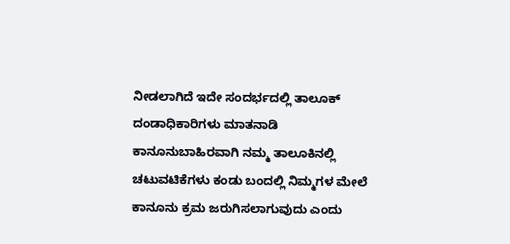ನೀಡಲಾಗಿದೆ ಇದೇ ಸಂದರ್ಭದಲ್ಲಿ ತಾಲೂಕ್ ದಂಡಾಧಿಕಾರಿಗಳು ಮಾತನಾಡಿ ಕಾನೂನುಬಾಹಿರವಾಗಿ ನಮ್ಮ ತಾಲೂಕಿನಲ್ಲಿ ಚಟುವಟಿಕೆಗಳು ಕಂಡು ಬಂದಲ್ಲಿ ನಿಮ್ಮಗಳ ಮೇಲೆ ಕಾನೂನು ಕ್ರಮ ಜರುಗಿಸಲಾಗುವುದು ಎಂದು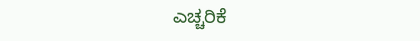ಎಚ್ಚರಿಕೆ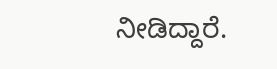ನೀಡಿದ್ದಾರೆ.